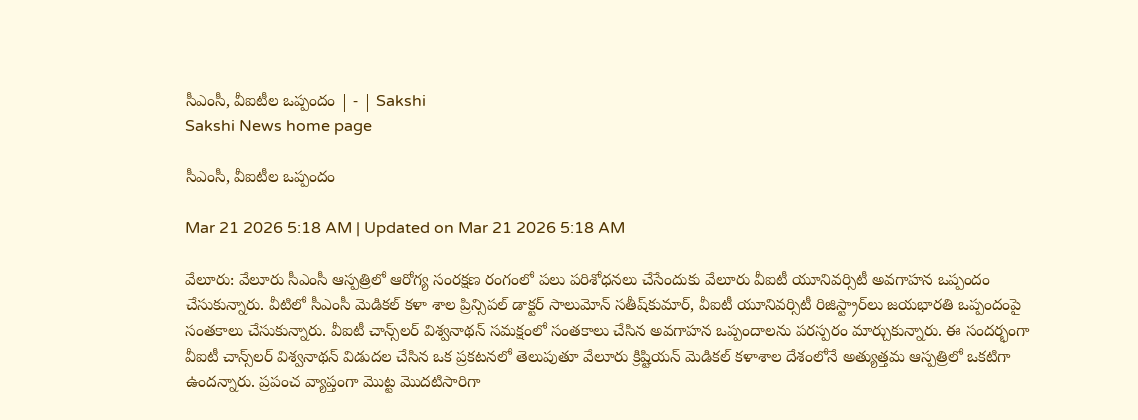సీఎంసీ, వీఐటీల ఒప్పందం | - | Sakshi
Sakshi News home page

సీఎంసీ, వీఐటీల ఒప్పందం

Mar 21 2026 5:18 AM | Updated on Mar 21 2026 5:18 AM

వేలూరు: వేలూరు సీఎంసీ ఆస్పత్రిలో ఆరోగ్య సంరక్షణ రంగంలో పలు పరిశోధనలు చేసేందుకు వేలూరు వీఐటీ యూనివర్సిటీ అవగాహన ఒప్పందం చేసుకున్నారు. వీటిలో సీఎంసీ మెడికల్‌ కళా శాల ప్రిన్సిపల్‌ డాక్టర్‌ సాలుమోన్‌ సతీష్‌కుమార్‌, వీఐటీ యూనివర్సిటీ రిజిస్ట్రార్‌లు జయభారతి ఒప్పందంపై సంతకాలు చేసుకున్నారు. వీఐటీ చాన్స్‌లర్‌ విశ్వనాథన్‌ సమక్షంలో సంతకాలు చేసిన అవగాహన ఒప్పందాలను పరస్పరం మార్చుకున్నారు. ఈ సందర్భంగా వీఐటీ చాన్స్‌లర్‌ విశ్వనాథన్‌ విడుదల చేసిన ఒక ప్రకటనలో తెలుపుతూ వేలూరు క్రిష్టియన్‌ మెడికల్‌ కళాశాల దేశంలోనే అత్యుత్తమ ఆస్పత్రిలో ఒకటిగా ఉందన్నారు. ప్రపంచ వ్యాప్తంగా మొట్ట మొదటిసారిగా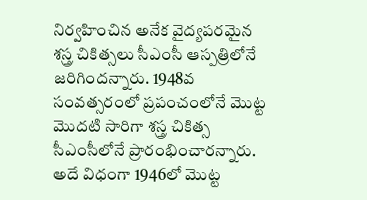నిర్వహించిన అనేక వైద్యపరమైన శస్త్ర చికిత్సలు సీఎంసీ ఆస్పత్రిలోనే జరిగిందన్నారు. 1948వ సంవత్సరంలో ప్రపంచంలోనే మొట్ట మొదటి సారిగా శస్త్ర చికిత్స సీఎంసీలోనే ప్రారంభించారన్నారు. అదే విధంగా 1946లో మొట్ట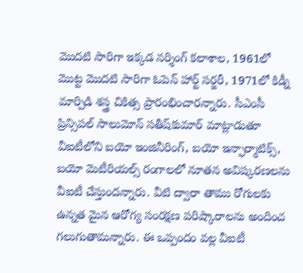మొదటి సారిగా ఇక్కడ నర్శింగ్‌ కలాశాల, 1961లో మొట్ట మొదటి సారిగా ఓపెన్‌ హార్ట్‌ సర్జరీ, 1971లో కిడ్నీ మార్పిడి శస్త్ర చికిత్స ప్రారంభించారన్నారు. సీఎంసీ ప్రిన్సిపల్‌ సాలుమోన్‌ సతీష్‌కుమార్‌ మాట్లాడుతూ వీఐటీలోని బయో ఇంజినీరింగ్‌, బయో ఇన్ఫార్మాటిక్స్‌, బయో మెటీరియల్స్‌ రంగాలలో నూతన అవిష్కరణలను వీఐటీ చేస్తుందన్నారు. వీటి ద్వారా తాము రోగులకు ఉన్నత మైన ఆరోగ్య సంరక్షణ పరిష్కారాలను అందించ గలుగుతామన్నారు. ఈ ఒప్పందం వల్ల వీఐటీ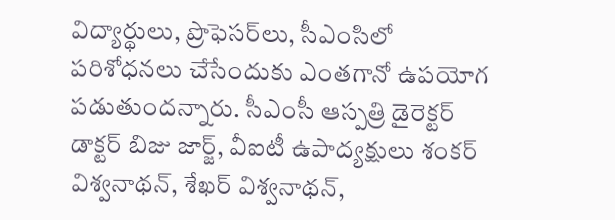విద్యార్థులు, ప్రొఫెసర్‌లు, సీఎంసిలో పరిశోధనలు చేసేందుకు ఎంతగానో ఉపయోగ పడుతుందన్నారు. సీఎంసీ ఆస్పత్రి డైరెక్టర్‌ డాక్టర్‌ బిజు జార్జ్‌, వీఐటీ ఉపాద్యక్షులు శంకర్‌ విశ్వనాథన్‌, శేఖర్‌ విశ్వనాథన్‌,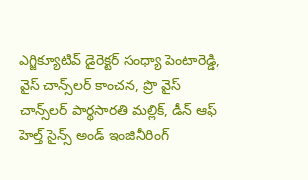ఎగ్జిక్యూటివ్‌ డైరెక్టర్‌ సంధ్యా పెంటారెడ్డి, వైస్‌ చాన్స్‌లర్‌ కాంచన, ప్రొ వైస్‌ చాన్స్‌లర్‌ పార్థసారతి మల్లిక్‌, డీన్‌ ఆఫ్‌ హెల్త్‌ సైన్స్‌ అండ్‌ ఇంజినీరింగ్‌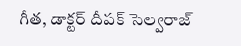గీత, డాక్టర్‌ దీపక్‌ సెల్వరాజ్‌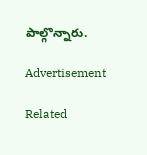పాల్గొన్నారు.

Advertisement

Related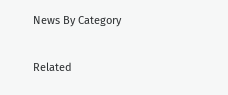News By Category

Related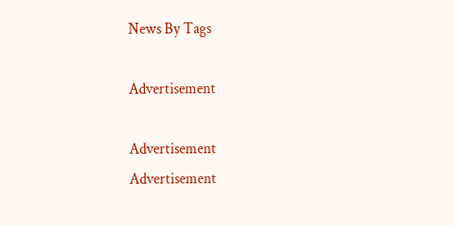News By Tags

Advertisement

Advertisement
Advertisement